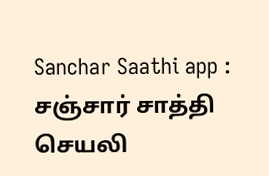Sanchar Saathi app : சஞ்சார் சாத்தி செயலி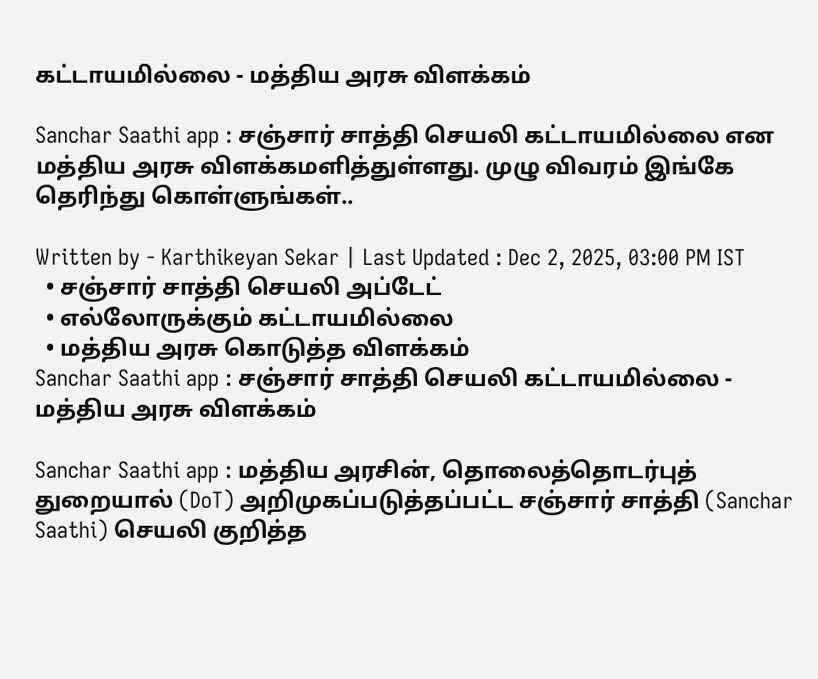கட்டாயமில்லை - மத்திய அரசு விளக்கம்

Sanchar Saathi app : சஞ்சார் சாத்தி செயலி கட்டாயமில்லை என மத்திய அரசு விளக்கமளித்துள்ளது. முழு விவரம் இங்கே தெரிந்து கொள்ளுங்கள்..

Written by - Karthikeyan Sekar | Last Updated : Dec 2, 2025, 03:00 PM IST
  • சஞ்சார் சாத்தி செயலி அப்டேட்
  • எல்லோருக்கும் கட்டாயமில்லை
  • மத்திய அரசு கொடுத்த விளக்கம்
Sanchar Saathi app : சஞ்சார் சாத்தி செயலி கட்டாயமில்லை - மத்திய அரசு விளக்கம்

Sanchar Saathi app : மத்திய அரசின், தொலைத்தொடர்புத் துறையால் (DoT) அறிமுகப்படுத்தப்பட்ட சஞ்சார் சாத்தி (Sanchar Saathi) செயலி குறித்த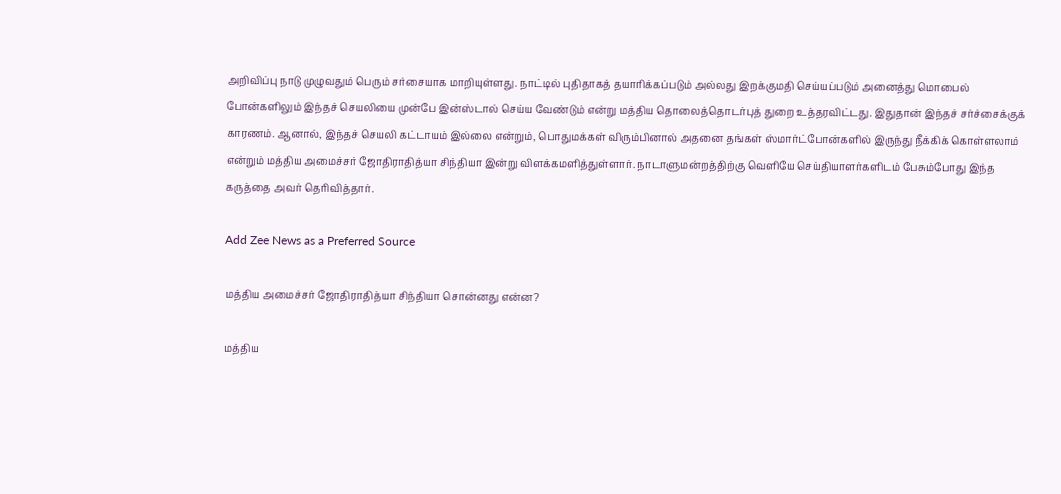அறிவிப்பு நாடு முழுவதும் பெரும் சர்சையாக மாறியுள்ளது. நாட்டில் புதிதாகத் தயாரிக்கப்படும் அல்லது இறக்குமதி செய்யப்படும் அனைத்து மொபைல் போன்களிலும் இந்தச் செயலியை முன்பே இன்ஸ்டால் செய்ய வேண்டும் என்று மத்திய தொலைத்தொடர்புத் துறை உத்தரவிட்டது. இதுதான் இந்தச் சர்ச்சைக்குக் காரணம். ஆனால், இந்தச் செயலி கட்டாயம் இல்லை என்றும், பொதுமக்கள் விரும்பினால் அதனை தங்கள் ஸ்மார்ட்போன்களில் இருந்து நீக்கிக் கொள்ளலாம் என்றும் மத்திய அமைச்சர் ஜோதிராதித்யா சிந்தியா இன்று விளக்கமளித்துள்ளார். நாடாளுமன்றத்திற்கு வெளியே செய்தியாளர்களிடம் பேசும்போது இந்த கருத்தை அவர் தெரிவித்தார்.

Add Zee News as a Preferred Source

மத்திய அமைச்சர் ஜோதிராதித்யா சிந்தியா சொன்னது என்ன?

மத்திய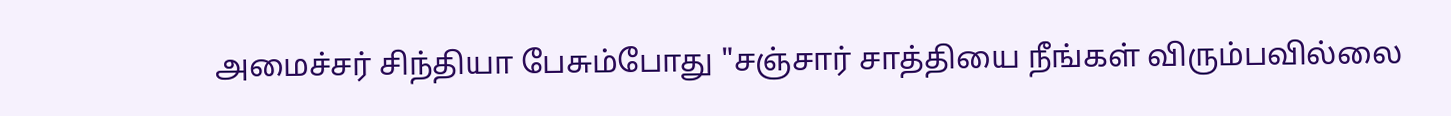அமைச்சர் சிந்தியா பேசும்போது "சஞ்சார் சாத்தியை நீங்கள் விரும்பவில்லை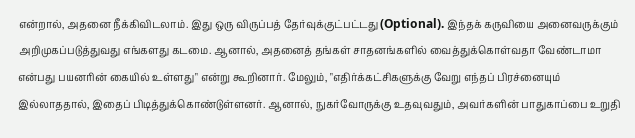என்றால், அதனை நீக்கிவிடலாம். இது ஒரு விருப்பத் தேர்வுக்குட்பட்டது (Optional). இந்தக் கருவியை அனைவருக்கும் அறிமுகப்படுத்துவது எங்களது கடமை. ஆனால், அதனைத் தங்கள் சாதனங்களில் வைத்துக்கொள்வதா வேண்டாமா என்பது பயனரின் கையில் உள்ளது" என்று கூறினார். மேலும், "எதிர்க்கட்சிகளுக்கு வேறு எந்தப் பிரச்னையும் இல்லாததால், இதைப் பிடித்துக்கொண்டுள்ளனர். ஆனால், நுகர்வோருக்கு உதவுவதும், அவர்களின் பாதுகாப்பை உறுதி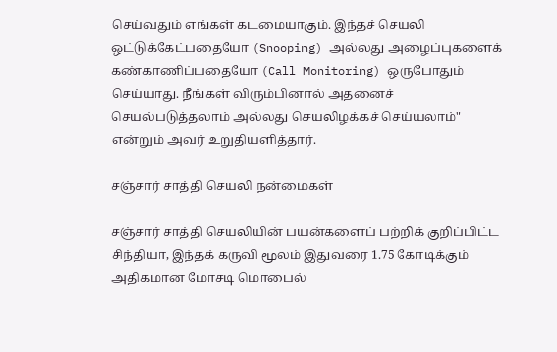செய்வதும் எங்கள் கடமையாகும். இந்தச் செயலி ஒட்டுக்கேட்பதையோ (Snooping) அல்லது அழைப்புகளைக் கண்காணிப்பதையோ (Call Monitoring) ஒருபோதும் செய்யாது. நீங்கள் விரும்பினால் அதனைச் செயல்படுத்தலாம் அல்லது செயலிழக்கச் செய்யலாம்" என்றும் அவர் உறுதியளித்தார்.

சஞ்சார் சாத்தி செயலி நன்மைகள்

சஞ்சார் சாத்தி செயலியின் பயன்களைப் பற்றிக் குறிப்பிட்ட சிந்தியா, இந்தக் கருவி மூலம் இதுவரை 1.75 கோடிக்கும் அதிகமான மோசடி மொபைல்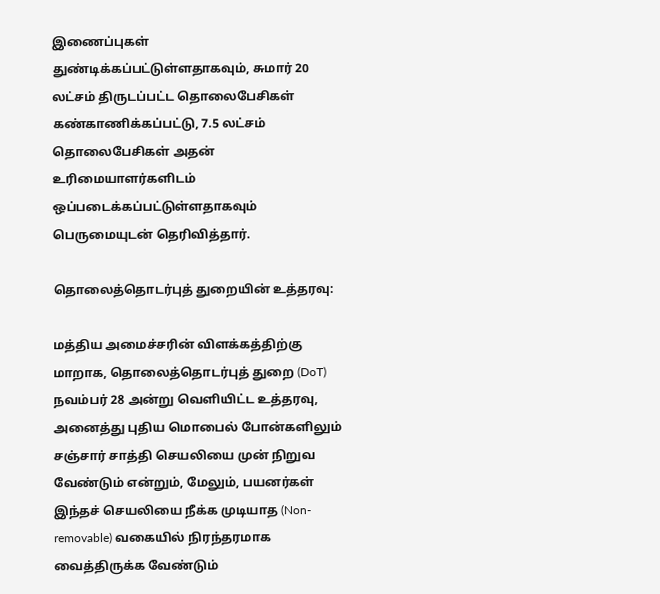இணைப்புகள் துண்டிக்கப்பட்டுள்ளதாகவும், சுமார் 20 லட்சம் திருடப்பட்ட தொலைபேசிகள் கண்காணிக்கப்பட்டு, 7.5 லட்சம் தொலைபேசிகள் அதன் உரிமையாளர்களிடம் ஒப்படைக்கப்பட்டுள்ளதாகவும் பெருமையுடன் தெரிவித்தார்.

தொலைத்தொடர்புத் துறையின் உத்தரவு:

மத்திய அமைச்சரின் விளக்கத்திற்கு மாறாக, தொலைத்தொடர்புத் துறை (DoT) நவம்பர் 28 அன்று வெளியிட்ட உத்தரவு, அனைத்து புதிய மொபைல் போன்களிலும் சஞ்சார் சாத்தி செயலியை முன் நிறுவ வேண்டும் என்றும், மேலும், பயனர்கள் இந்தச் செயலியை நீக்க முடியாத (Non-removable) வகையில் நிரந்தரமாக வைத்திருக்க வேண்டும்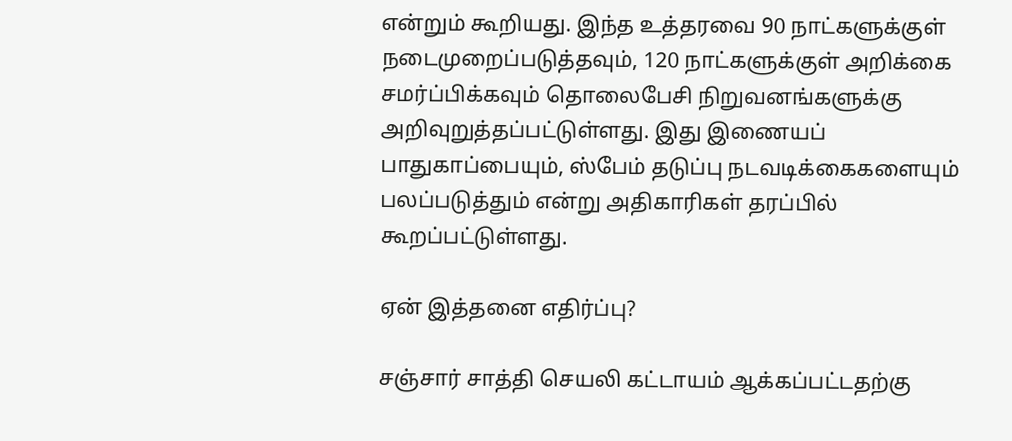என்றும் கூறியது. இந்த உத்தரவை 90 நாட்களுக்குள் நடைமுறைப்படுத்தவும், 120 நாட்களுக்குள் அறிக்கை சமர்ப்பிக்கவும் தொலைபேசி நிறுவனங்களுக்கு அறிவுறுத்தப்பட்டுள்ளது. இது இணையப் பாதுகாப்பையும், ஸ்பேம் தடுப்பு நடவடிக்கைகளையும் பலப்படுத்தும் என்று அதிகாரிகள் தரப்பில் கூறப்பட்டுள்ளது.

ஏன் இத்தனை எதிர்ப்பு?

சஞ்சார் சாத்தி செயலி கட்டாயம் ஆக்கப்பட்டதற்கு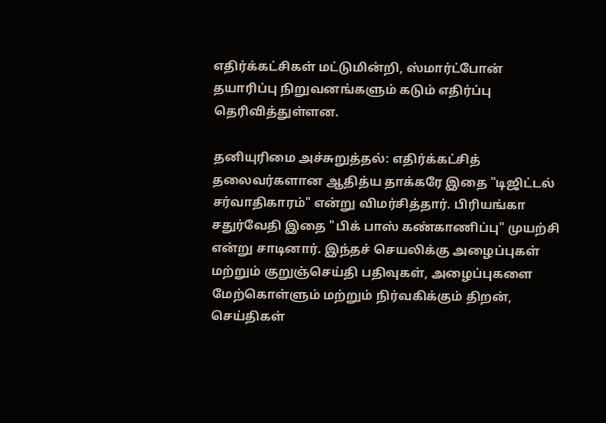எதிர்க்கட்சிகள் மட்டுமின்றி, ஸ்மார்ட்போன் தயாரிப்பு நிறுவனங்களும் கடும் எதிர்ப்பு தெரிவித்துள்ளன.

தனியுரிமை அச்சுறுத்தல்: எதிர்க்கட்சித் தலைவர்களான ஆதித்ய தாக்கரே இதை "டிஜிட்டல் சர்வாதிகாரம்" என்று விமர்சித்தார். பிரியங்கா சதுர்வேதி இதை "பிக் பாஸ் கண்காணிப்பு" முயற்சி என்று சாடினார். இந்தச் செயலிக்கு அழைப்புகள் மற்றும் குறுஞ்செய்தி பதிவுகள், அழைப்புகளை மேற்கொள்ளும் மற்றும் நிர்வகிக்கும் திறன், செய்திகள்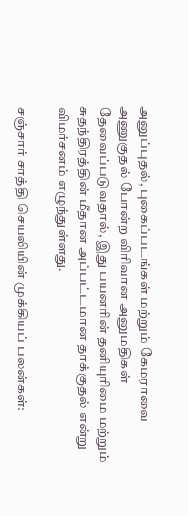அனுப்புதல், புகைப்படங்கள் மற்றும் கேமராவை அணுகுதல் போன்ற விரிவான அனுமதிகள் தேவைப்படுவதால், இது பயனரின் தனியுரிமை மற்றும் சுதந்திரத்தின் மீதான அப்பட்டமான தாக்குதல் என்று  விமர்சனம் எழுந்துள்ளது.

சஞ்சார் சாத்தி செயலியின் முக்கியப் பலன்கள்: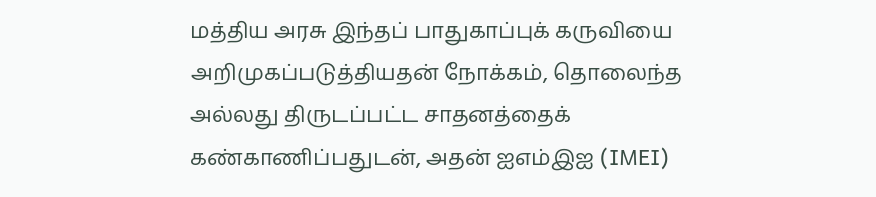மத்திய அரசு இந்தப் பாதுகாப்புக் கருவியை அறிமுகப்படுத்தியதன் நோக்கம், தொலைந்த அல்லது திருடப்பட்ட சாதனத்தைக் கண்காணிப்பதுடன், அதன் ஐஎம்இஐ (IMEI)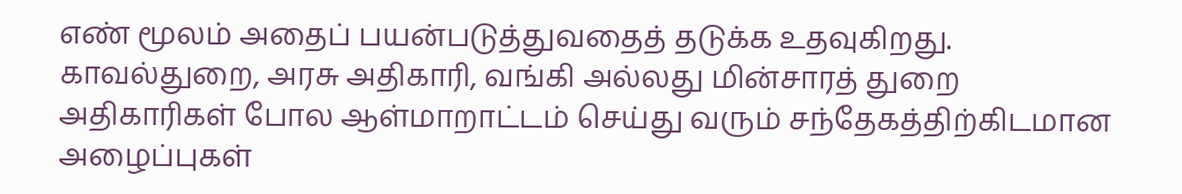எண் மூலம் அதைப் பயன்படுத்துவதைத் தடுக்க உதவுகிறது. காவல்துறை, அரசு அதிகாரி, வங்கி அல்லது மின்சாரத் துறை அதிகாரிகள் போல ஆள்மாறாட்டம் செய்து வரும் சந்தேகத்திற்கிடமான அழைப்புகள்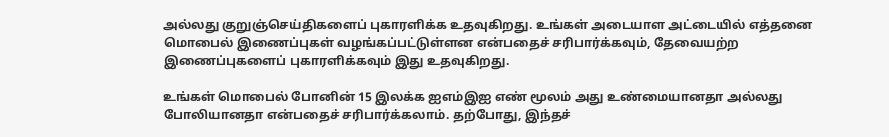அல்லது குறுஞ்செய்திகளைப் புகாரளிக்க உதவுகிறது. உங்கள் அடையாள அட்டையில் எத்தனை மொபைல் இணைப்புகள் வழங்கப்பட்டுள்ளன என்பதைச் சரிபார்க்கவும், தேவையற்ற இணைப்புகளைப் புகாரளிக்கவும் இது உதவுகிறது.

உங்கள் மொபைல் போனின் 15 இலக்க ஐஎம்இஐ எண் மூலம் அது உண்மையானதா அல்லது போலியானதா என்பதைச் சரிபார்க்கலாம். தற்போது, இந்தச்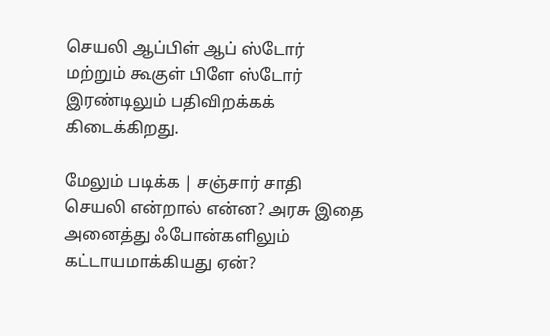செயலி ஆப்பிள் ஆப் ஸ்டோர் மற்றும் கூகுள் பிளே ஸ்டோர் இரண்டிலும் பதிவிறக்கக் கிடைக்கிறது.

மேலும் படிக்க | சஞ்சார் சாதி செயலி என்றால் என்ன? அரசு இதை அனைத்து ஃபோன்களிலும் கட்டாயமாக்கியது ஏன்?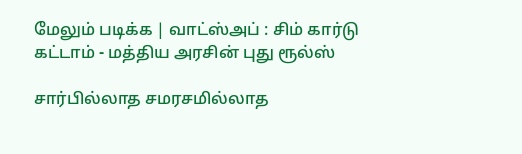மேலும் படிக்க | வாட்ஸ்அப் : சிம் கார்டு கட்டாம் - மத்திய அரசின் புது ரூல்ஸ்

சார்பில்லாத சமரசமில்லாத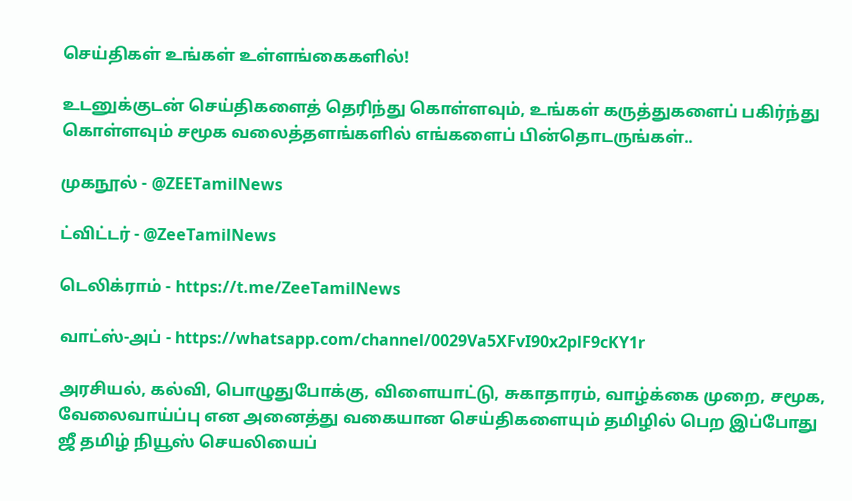செய்திகள் உங்கள் உள்ளங்கைகளில்!

உடனுக்குடன் செய்திகளைத் தெரிந்து கொள்ளவும், உங்கள் கருத்துகளைப் பகிர்ந்து கொள்ளவும் சமூக வலைத்தளங்களில் எங்களைப் பின்தொடருங்கள்..

முகநூல் - @ZEETamilNews

ட்விட்டர் - @ZeeTamilNews

டெலிக்ராம் - https://t.me/ZeeTamilNews

வாட்ஸ்-அப் - https://whatsapp.com/channel/0029Va5XFvI90x2plF9cKY1r

அரசியல், கல்வி, பொழுதுபோக்கு, விளையாட்டு, சுகாதாரம், வாழ்க்கை முறை, சமூக, வேலைவாய்ப்பு என அனைத்து வகையான செய்திகளையும் தமிழில் பெற இப்போது ஜீ தமிழ் நியூஸ் செயலியைப்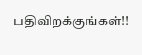பதிவிறக்குங்கள்!!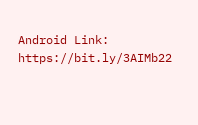Android Link: https://bit.ly/3AIMb22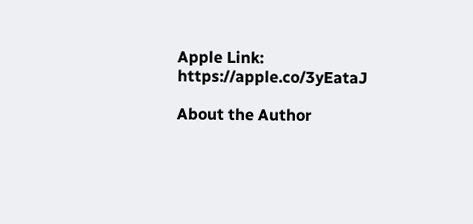Apple Link: https://apple.co/3yEataJ

About the Author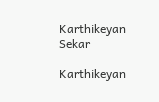Karthikeyan Sekar

Karthikeyan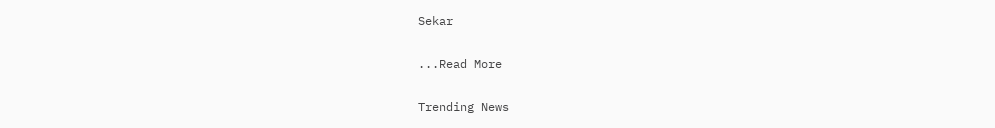Sekar

...Read More

Trending News